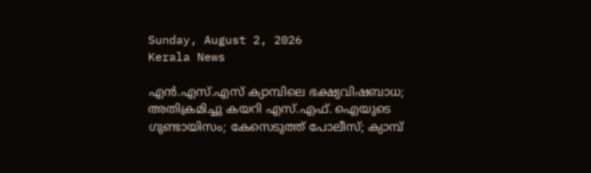Sunday, August 2, 2026
Kerala News

എന്‍.എസ്.എസ് ക്യാമ്പിലെ ഭക്ഷ്യവിഷബാധ; അതിക്രമിച്ചു കയറി എസ്.എഫ്. ഐയുടെ ഗുണ്ടായിസം; കേസെടുത്ത് പോലീസ്; ക്യാമ്പ്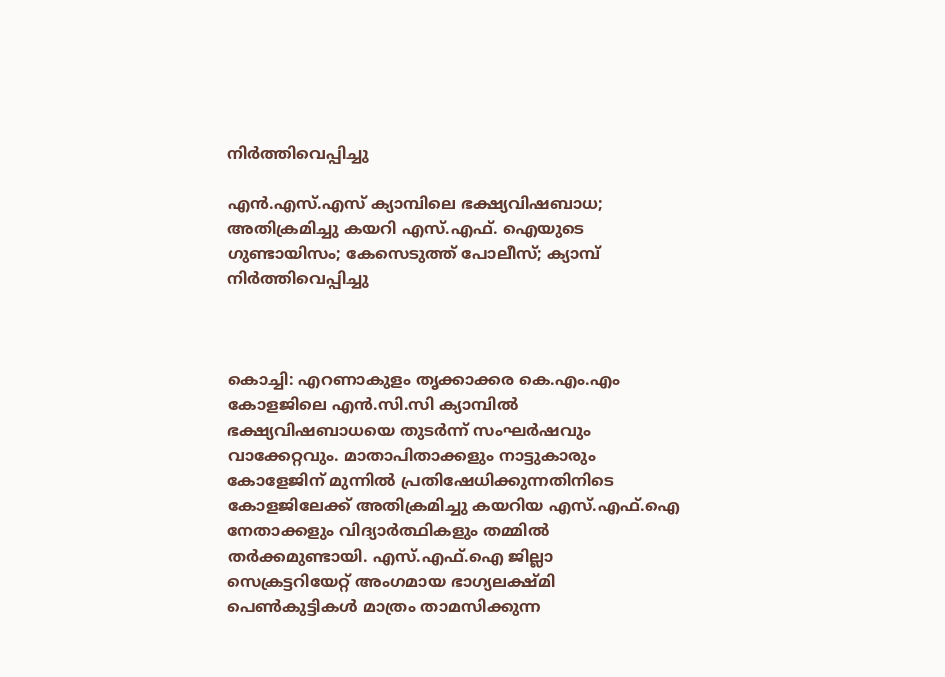നിര്‍ത്തിവെപ്പിച്ചു

എന്‍.എസ്.എസ് ക്യാമ്പിലെ ഭക്ഷ്യവിഷബാധ; അതിക്രമിച്ചു കയറി എസ്.എഫ്. ഐയുടെ ഗുണ്ടായിസം; കേസെടുത്ത് പോലീസ്; ക്യാമ്പ് നിര്‍ത്തിവെപ്പിച്ചു



കൊച്ചി: എറണാകുളം തൃക്കാക്കര കെ.എം.എം കോളജിലെ എന്‍.സി.സി ക്യാമ്പില്‍ ഭക്ഷ്യവിഷബാധയെ തുടര്‍ന്ന് സംഘര്‍ഷവും വാക്കേറ്റവും. മാതാപിതാക്കളും നാട്ടുകാരും കോളേജിന് മുന്നില്‍ പ്രതിഷേധിക്കുന്നതിനിടെ കോളജിലേക്ക് അതിക്രമിച്ചു കയറിയ എസ്.എഫ്.ഐ നേതാക്കളും വിദ്യാര്‍ത്ഥികളും തമ്മില്‍ തര്‍ക്കമുണ്ടായി. എസ്.എഫ്.ഐ ജില്ലാ സെക്രട്ടറിയേറ്റ് അംഗമായ ഭാഗ്യലക്ഷ്മി പെണ്‍കുട്ടികള്‍ മാത്രം താമസിക്കുന്ന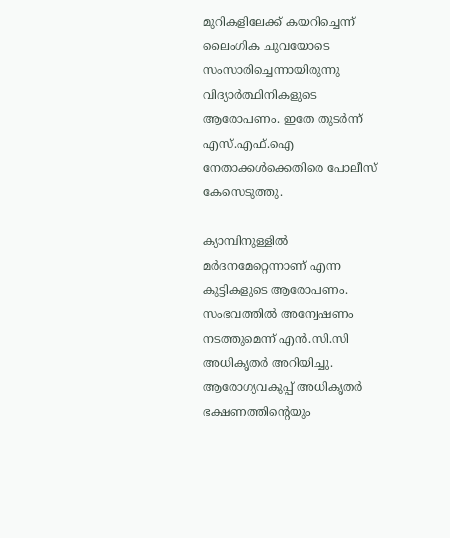മുറികളിലേക്ക് കയറിച്ചെന്ന് ലൈംഗിക ചുവയോടെ സംസാരിച്ചെന്നായിരുന്നു വിദ്യാര്‍ത്ഥിനികളുടെ ആരോപണം. ഇതേ തുടര്‍ന്ന് എസ്.എഫ്.ഐ നേതാക്കള്‍ക്കെതിരെ പോലീസ് കേസെടുത്തു.

ക്യാമ്പിനുള്ളില്‍ മര്‍ദനമേറ്റെന്നാണ് എന്ന കുട്ടികളുടെ ആരോപണം. സംഭവത്തില്‍ അന്വേഷണം നടത്തുമെന്ന് എന്‍.സി.സി അധികൃതര്‍ അറിയിച്ചു. ആരോഗ്യവകുപ്പ് അധികൃതര്‍ ഭക്ഷണത്തിന്റെയും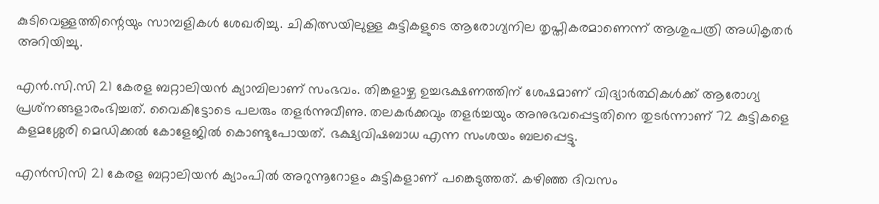കുടിവെള്ളത്തിന്റെയും സാമ്പളികള്‍ ശേഖരിച്ചു. ചികിത്സയിലുള്ള കുട്ടികളുടെ ആരോഗ്യനില തൃപ്തികരമാണെന്ന് ആശുപത്രി അധികൃതര്‍ അറിയിച്ചു.

എന്‍.സി.സി 21 കേരള ബറ്റാലിയന്‍ ക്യാമ്പിലാണ് സംഭവം. തിങ്കളാഴ്ച ഉച്ചഭക്ഷണത്തിന് ശേഷമാണ് വിദ്യാര്‍ത്ഥികള്‍ക്ക് ആരോഗ്യ പ്രശ്‌നങ്ങളാരംഭിച്ചത്. വൈകിട്ടോടെ പലരും തളര്‍ന്നുവീണു. തലകര്‍ക്കവും തളര്‍ച്ചയും അനുഭവപ്പെട്ടതിനെ തുടര്‍ന്നാണ് 72 കുട്ടികളെ കളമശ്ശേരി മെഡിക്കല്‍ കോളേജില്‍ കൊണ്ടുപോയത്. ഭക്ഷ്യവിഷബാധ എന്ന സംശയം ബലപ്പെട്ടു.

എന്‍സിസി 21 കേരള ബറ്റാലിയന്‍ ക്യാംപില്‍ അറുന്നൂറോളം കുട്ടികളാണ് പങ്കെടുത്തത്. കഴിഞ്ഞ ദിവസം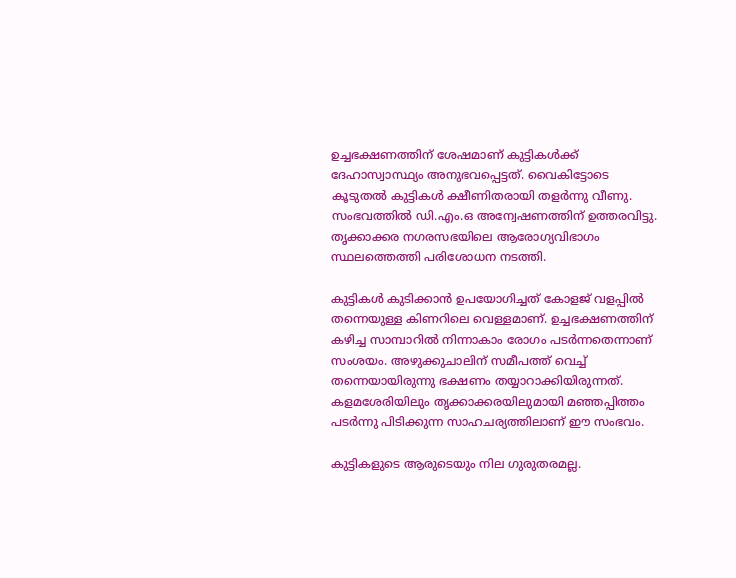ഉച്ചഭക്ഷണത്തിന് ശേഷമാണ് കുട്ടികള്‍ക്ക് ദേഹാസ്വാസ്ഥ്യം അനുഭവപ്പെട്ടത്. വൈകിട്ടോടെ കൂടുതല്‍ കുട്ടികള്‍ ക്ഷീണിതരായി തളര്‍ന്നു വീണു. സംഭവത്തില്‍ ഡി.എം.ഒ അന്വേഷണത്തിന് ഉത്തരവിട്ടു. തൃക്കാക്കര നഗരസഭയിലെ ആരോഗ്യവിഭാഗം സ്ഥലത്തെത്തി പരിശോധന നടത്തി.

കുട്ടികള്‍ കുടിക്കാന്‍ ഉപയോഗിച്ചത് കോളജ് വളപ്പില്‍ തന്നെയുള്ള കിണറിലെ വെള്ളമാണ്. ഉച്ചഭക്ഷണത്തിന് കഴിച്ച സാമ്പാറില്‍ നിന്നാകാം രോഗം പടര്‍ന്നതെന്നാണ് സംശയം. അഴുക്കുചാലിന് സമീപത്ത് വെച്ച് തന്നെയായിരുന്നു ഭക്ഷണം തയ്യാറാക്കിയിരുന്നത്. കളമശേരിയിലും തൃക്കാക്കരയിലുമായി മഞ്ഞപ്പിത്തം പടര്‍ന്നു പിടിക്കുന്ന സാഹചര്യത്തിലാണ് ഈ സംഭവം.

കുട്ടികളുടെ ആരുടെയും നില ഗുരുതരമല്ല.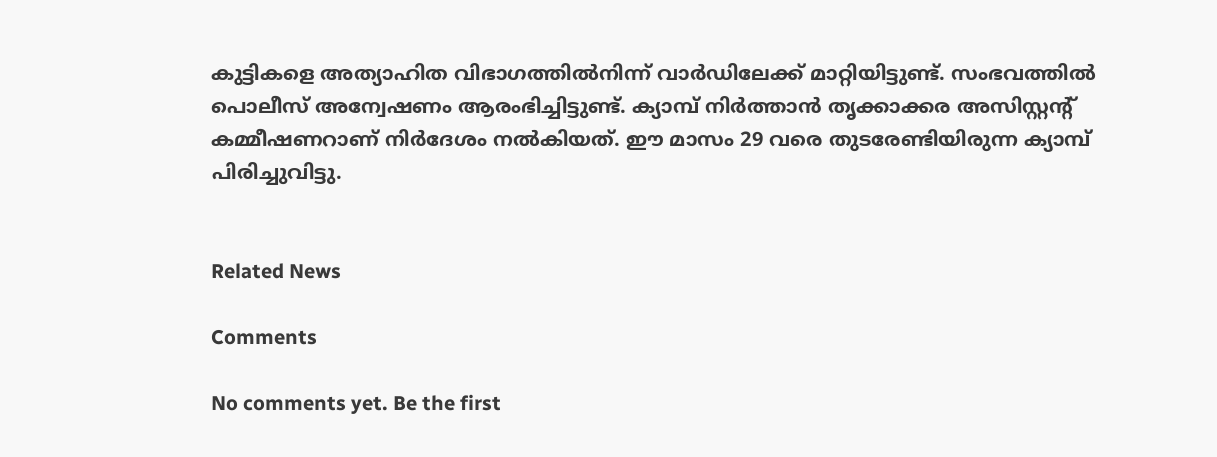കുട്ടികളെ അത്യാഹിത വിഭാഗത്തില്‍നിന്ന് വാര്‍ഡിലേക്ക് മാറ്റിയിട്ടുണ്ട്. സംഭവത്തില്‍ പൊലീസ് അന്വേഷണം ആരംഭിച്ചിട്ടുണ്ട്. ക്യാമ്പ് നിര്‍ത്താന്‍ തൃക്കാക്കര അസിസ്റ്റന്റ് കമ്മീഷണറാണ് നിര്‍ദേശം നല്‍കിയത്. ഈ മാസം 29 വരെ തുടരേണ്ടിയിരുന്ന ക്യാമ്പ് പിരിച്ചുവിട്ടു.


Related News

Comments

No comments yet. Be the first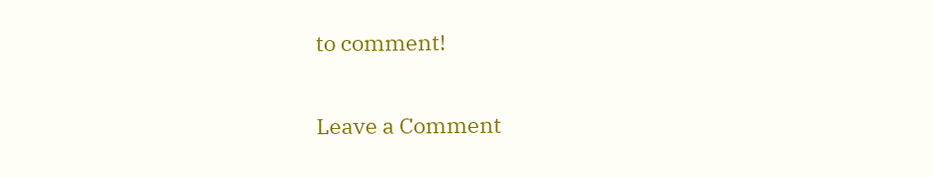to comment!

Leave a Comment